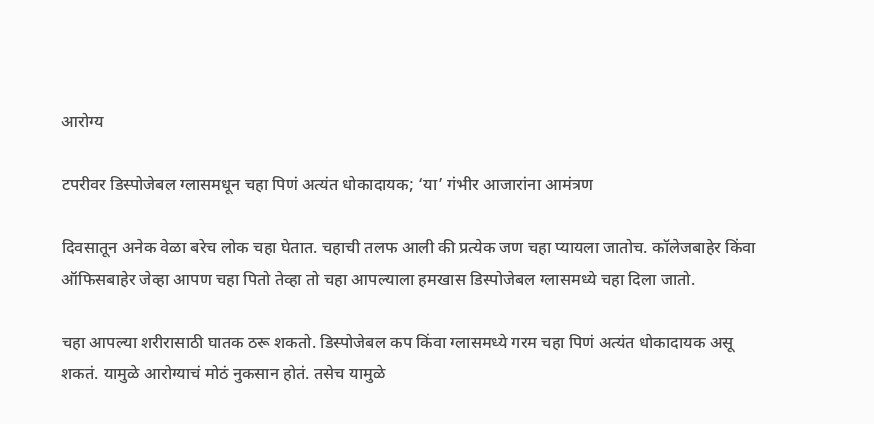आरोग्य

टपरीवर डिस्पोजेबल ग्लासमधून चहा पिणं अत्यंत धोकादायक; ‘या’ गंभीर आजारांना आमंत्रण

दिवसातून अनेक वेळा बरेच लोक चहा घेतात. चहाची तलफ आली की प्रत्येक जण चहा प्यायला जातोच. कॉलेजबाहेर किंवा ऑफिसबाहेर जेव्हा आपण चहा पितो तेव्हा तो चहा आपल्याला हमखास डिस्पोजेबल ग्लासमध्ये चहा दिला जातो.

चहा आपल्या शरीरासाठी घातक ठरू शकतो. डिस्पोजेबल कप किंवा ग्लासमध्ये गरम चहा पिणं अत्यंत धोकादायक असू शकतं. यामुळे आरोग्याचं मोठं नुकसान होतं. तसेच यामुळे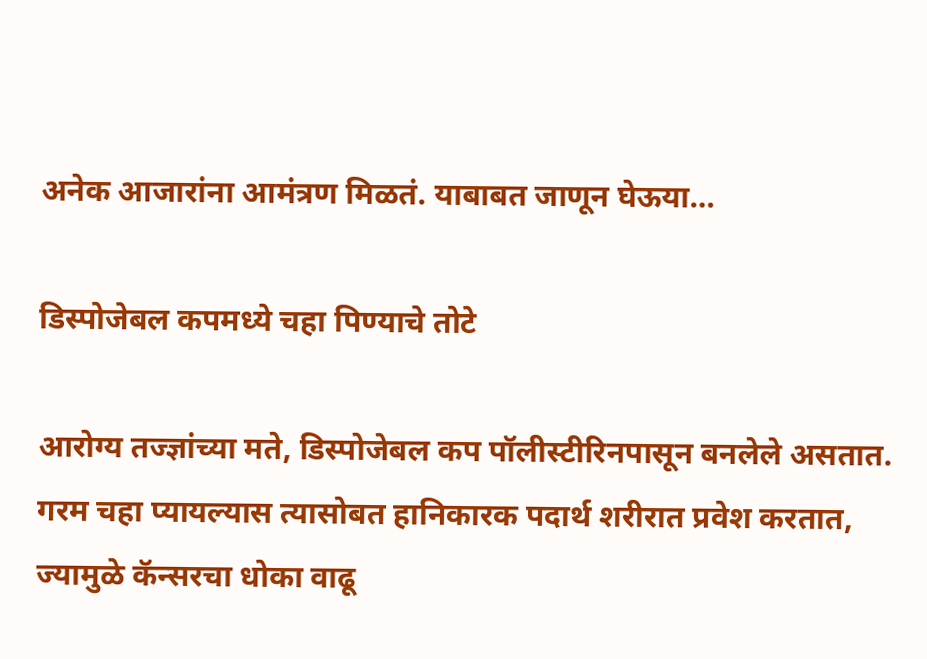अनेक आजारांना आमंत्रण मिळतं. याबाबत जाणून घेऊया…

डिस्पोजेबल कपमध्ये चहा पिण्याचे तोटे

आरोग्य तज्ज्ञांच्या मते, डिस्पोजेबल कप पॉलीस्टीरिनपासून बनलेले असतात. गरम चहा प्यायल्यास त्यासोबत हानिकारक पदार्थ शरीरात प्रवेश करतात, ज्यामुळे कॅन्सरचा धोका वाढू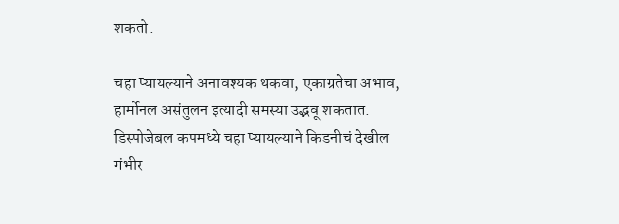शकतो.

चहा प्यायल्याने अनावश्यक थकवा, एकाग्रतेचा अभाव, हार्मोनल असंतुलन इत्यादी समस्या उद्भवू शकतात. डिस्पोजेबल कपमध्ये चहा प्यायल्याने किडनीचं देखील गंभीर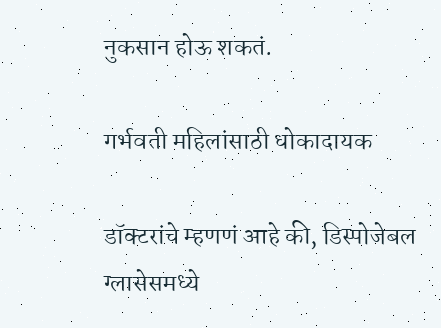नुकसान होऊ शकतं.

गर्भवती महिलांसाठी धोकादायक

डॉक्टरांचे म्हणणं आहे की, डिस्पोजेबल ग्लासेसमध्ये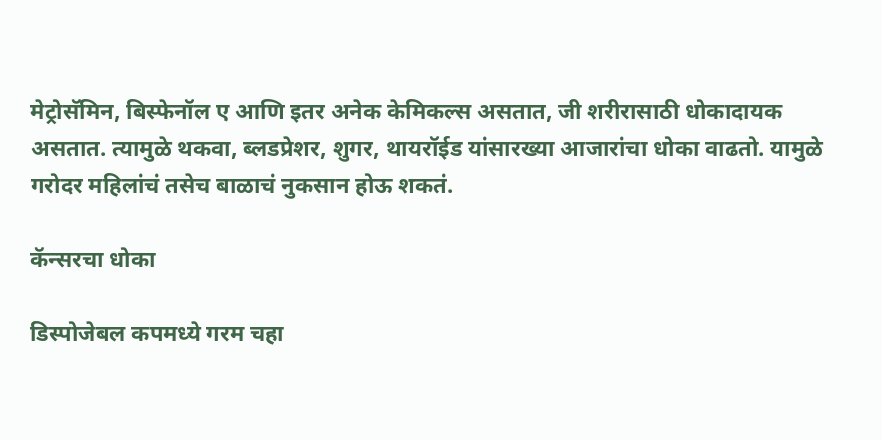मेट्रोसॅमिन, बिस्फेनॉल ए आणि इतर अनेक केमिकल्स असतात, जी शरीरासाठी धोकादायक असतात. त्यामुळे थकवा, ब्लडप्रेशर, शुगर, थायरॉईड यांसारख्या आजारांचा धोका वाढतो. यामुळे गरोदर महिलांचं तसेच बाळाचं नुकसान होऊ शकतं.

कॅन्सरचा धोका

डिस्पोजेबल कपमध्ये गरम चहा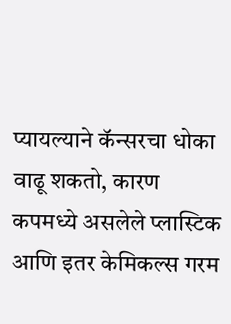प्यायल्याने कॅन्सरचा धोका वाढू शकतो, कारण कपमध्ये असलेले प्लास्टिक आणि इतर केमिकल्स गरम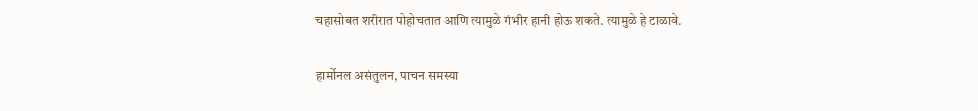चहासोबत शरीरात पोहोचतात आणि त्यामुळे गंभीर हानी होऊ शकते. त्यामुळे हे टाळावे.

हार्मोनल असंतुलन, पाचन समस्या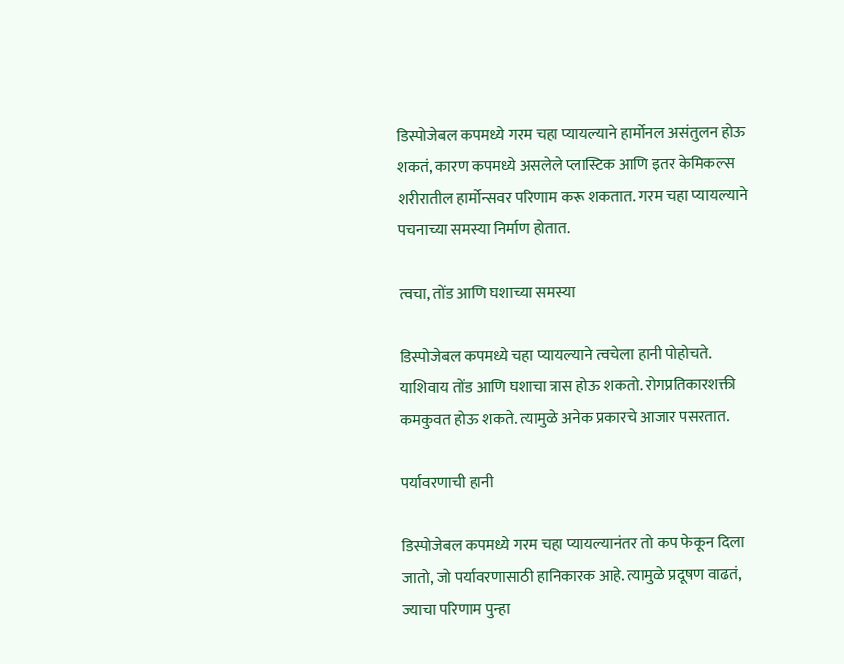डिस्पोजेबल कपमध्ये गरम चहा प्यायल्याने हार्मोनल असंतुलन होऊ शकतं, कारण कपमध्ये असलेले प्लास्टिक आणि इतर केमिकल्स शरीरातील हार्मोन्सवर परिणाम करू शकतात. गरम चहा प्यायल्याने पचनाच्या समस्या निर्माण होतात.

त्वचा, तोंड आणि घशाच्या समस्या

डिस्पोजेबल कपमध्ये चहा प्यायल्याने त्वचेला हानी पोहोचते. याशिवाय तोंड आणि घशाचा त्रास होऊ शकतो. रोगप्रतिकारशक्ती कमकुवत होऊ शकते. त्यामुळे अनेक प्रकारचे आजार पसरतात.

पर्यावरणाची हानी

डिस्पोजेबल कपमध्ये गरम चहा प्यायल्यानंतर तो कप फेकून दिला जातो, जो पर्यावरणासाठी हानिकारक आहे. त्यामुळे प्रदूषण वाढतं, ज्याचा परिणाम पुन्हा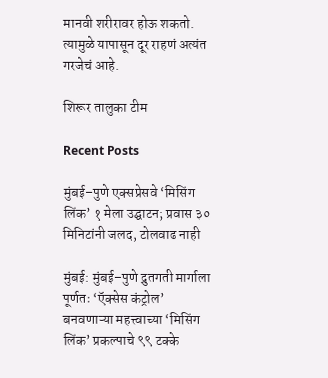मानवी शरीरावर होऊ शकतो. त्यामुळे यापासून दूर राहणं अत्यंत गरजेचं आहे.

शिरूर तालुका टीम

Recent Posts

मुंबई–पुणे एक्सप्रेसवे ‘मिसिंग लिंक’ १ मेला उद्घाटन; प्रवास ३० मिनिटांनी जलद, टोलवाढ नाही

मुंबई: मुंबई–पुणे द्रुतगती मार्गाला पूर्णतः ‘ऍक्सेस कंट्रोल’ बनवणाऱ्या महत्त्वाच्या ‘मिसिंग लिंक’ प्रकल्पाचे ९९ टक्के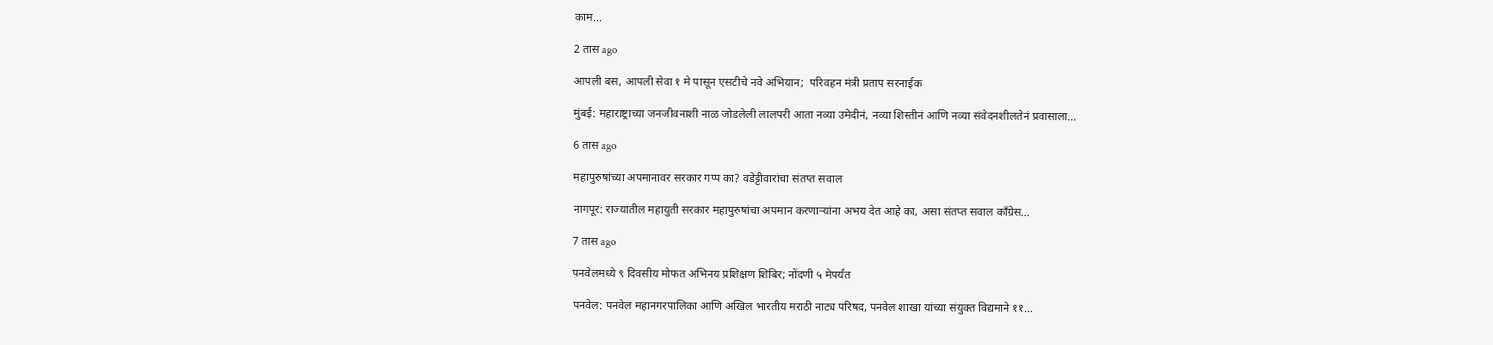काम…

2 तास ago

आपली बस, आपली सेवा १ मे पासून एसटीचे नवे अभियान;  परिवहन मंत्री प्रताप सरनाईक

मुंबई: महाराष्ट्राच्या जनजीवनाशी नाळ जोडलेली लालपरी आता नव्या उमेदीनं, नव्या शिस्तीनं आणि नव्या संवेदनशीलतेनं प्रवासाला…

6 तास ago

महापुरुषांच्या अपमानावर सरकार गप्प का? वडेट्टीवारांचा संतप्त सवाल

नागपूर: राज्यातील महायुती सरकार महापुरुषांचा अपमान करणाऱ्यांना अभय देत आहे का, असा संतप्त सवाल काँग्रेस…

7 तास ago

पनवेलमध्ये ९ दिवसीय मोफत अभिनय प्रशिक्षण शिबिर; नोंदणी ५ मेपर्यंत

पनवेल: पनवेल महानगरपालिका आणि अखिल भारतीय मराठी नाट्य परिषद, पनवेल शाखा यांच्या संयुक्त विद्यमाने ११…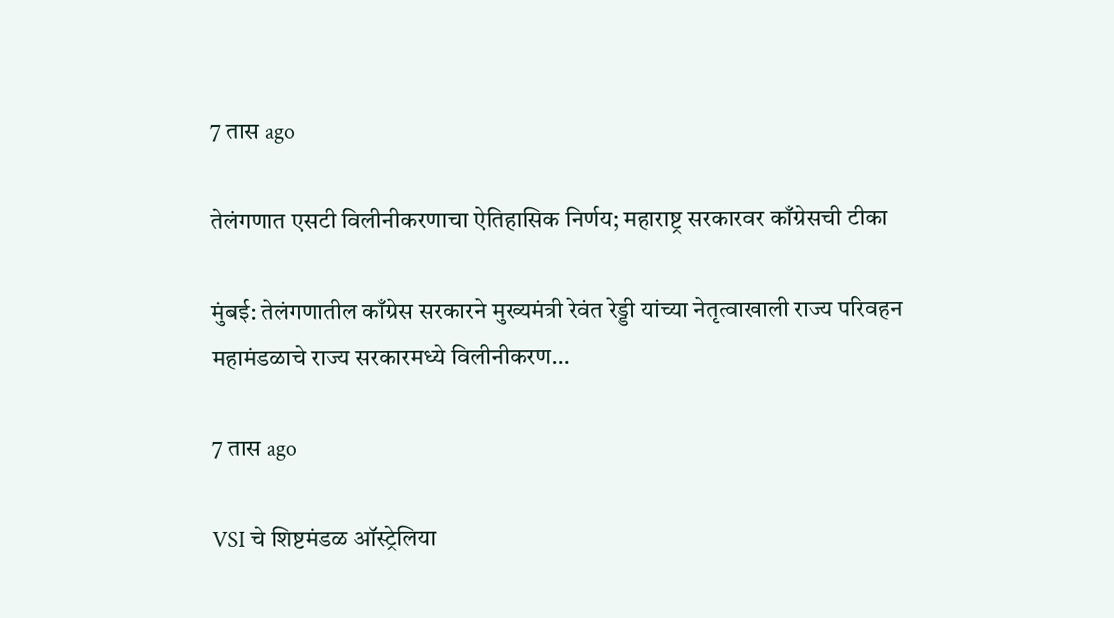7 तास ago

तेलंगणात एसटी विलीनीकरणाचा ऐतिहासिक निर्णय; महाराष्ट्र सरकारवर काँग्रेसची टीका

मुंबई: तेलंगणातील काँग्रेस सरकारने मुख्यमंत्री रेवंत रेड्डी यांच्या नेतृत्वाखाली राज्य परिवहन महामंडळाचे राज्य सरकारमध्ये विलीनीकरण…

7 तास ago

VSI चे शिष्टमंडळ ऑस्ट्रेलिया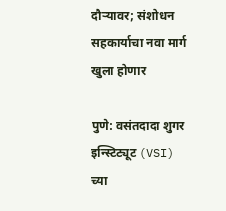दौऱ्यावर; संशोधन सहकार्याचा नवा मार्ग खुला होणार

पुणे: वसंतदादा शुगर इन्स्टिट्यूट (VSI) च्या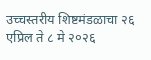उच्चस्तरीय शिष्टमंडळाचा २६ एप्रिल ते ८ मे २०२६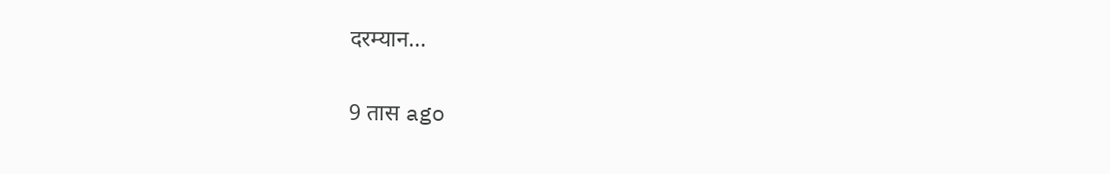दरम्यान…

9 तास ago